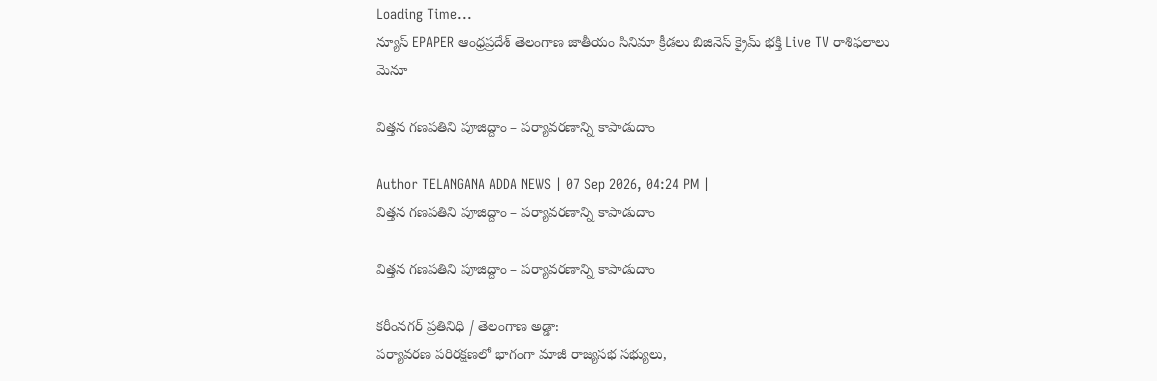Loading Time...
న్యూస్ EPAPER ఆంధ్రప్రదేశ్ తెలంగాణ జాతీయం సినిమా క్రీడలు బిజినెస్ క్రైమ్ భక్తి Live TV రాశిఫలాలు
మెనూ

విత్తన గణపతిని పూజిద్దాం – పర్యావరణాన్ని కాపాడుదాం

Author TELANGANA ADDA NEWS | 07 Sep 2026, 04:24 PM |
విత్తన గణపతిని పూజిద్దాం – పర్యావరణాన్ని కాపాడుదాం

విత్తన గణపతిని పూజిద్దాం – పర్యావరణాన్ని కాపాడుదాం

కరీంనగర్ ప్రతినిధి / తెలంగాణ అడ్డా:
పర్యావరణ పరిరక్షణలో భాగంగా మాజీ రాజ్యసభ సభ్యులు,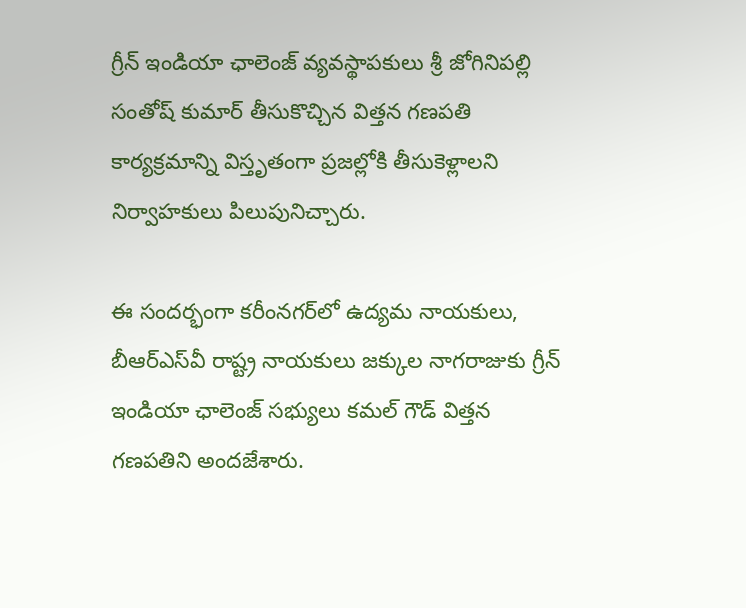గ్రీన్ ఇండియా ఛాలెంజ్ వ్యవస్థాపకులు శ్రీ జోగినిపల్లి సంతోష్ కుమార్ తీసుకొచ్చిన విత్తన గణపతి కార్యక్రమాన్ని విస్తృతంగా ప్రజల్లోకి తీసుకెళ్లాలని నిర్వాహకులు పిలుపునిచ్చారు.

ఈ సందర్భంగా కరీంనగర్‌లో ఉద్యమ నాయకులు, బీఆర్‌ఎస్‌వీ రాష్ట్ర నాయకులు జక్కుల నాగరాజుకు గ్రీన్ ఇండియా ఛాలెంజ్ సభ్యులు కమల్ గౌడ్ విత్తన గణపతిని అందజేశారు.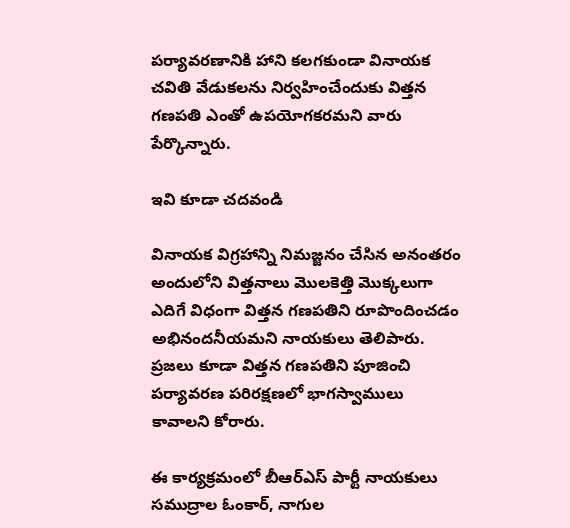పర్యావరణానికి హాని కలగకుండా వినాయక చవితి వేడుకలను నిర్వహించేందుకు విత్తన గణపతి ఎంతో ఉపయోగకరమని వారు పేర్కొన్నారు.

ఇవి కూడా చదవండి

వినాయక విగ్రహాన్ని నిమజ్జనం చేసిన అనంతరం అందులోని విత్తనాలు మొలకెత్తి మొక్కలుగా ఎదిగే విధంగా విత్తన గణపతిని రూపొందించడం అభినందనీయమని నాయకులు తెలిపారు. ప్రజలు కూడా విత్తన గణపతిని పూజించి పర్యావరణ పరిరక్షణలో భాగస్వాములు కావాలని కోరారు.

ఈ కార్యక్రమంలో బీఆర్‌ఎస్ పార్టీ నాయకులు సముద్రాల ఓంకార్, నాగుల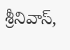శ్రీనివాస్,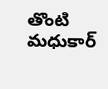తొంటి మధుకార్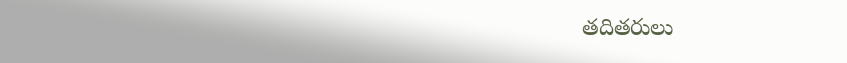తదితరులు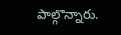పాల్గొన్నారు.